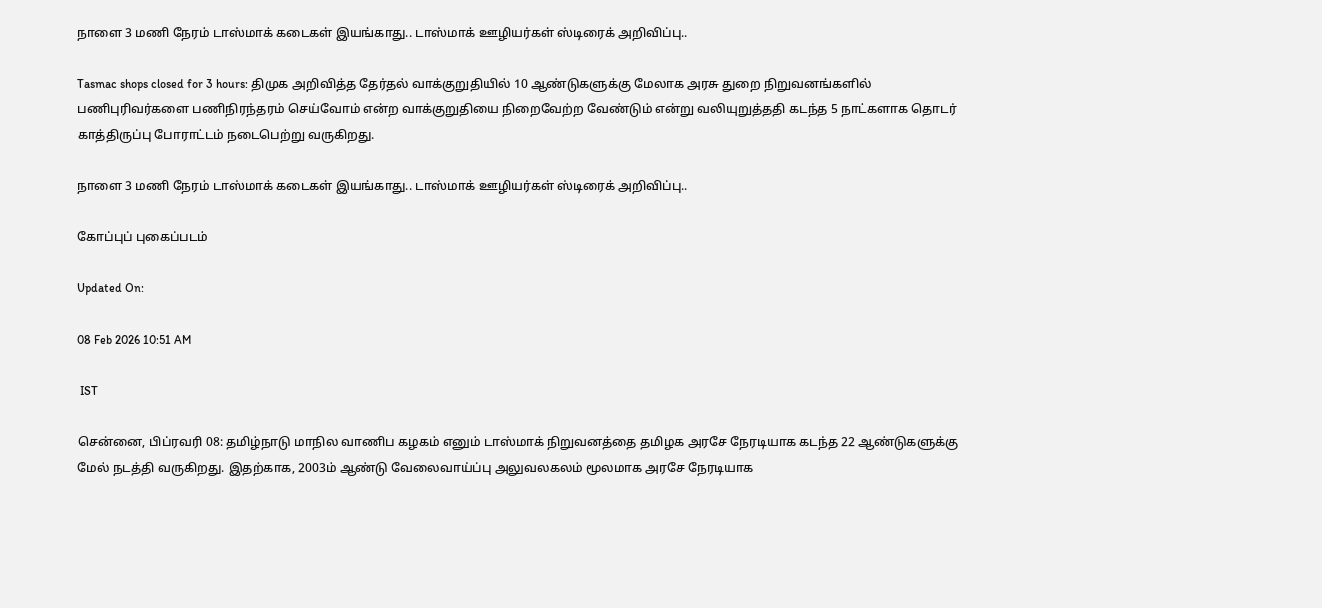நாளை 3 மணி நேரம் டாஸ்மாக் கடைகள் இயங்காது.. டாஸ்மாக் ஊழியர்கள் ஸ்டிரைக் அறிவிப்பு..

Tasmac shops closed for 3 hours: திமுக அறிவித்த தேர்தல் வாக்குறுதியில் 10 ஆண்டுகளுக்கு மேலாக அரசு துறை நிறுவனங்களில் பணிபுரிவர்களை பணிநிரந்தரம் செய்வோம் என்ற வாக்குறுதியை நிறைவேற்ற வேண்டும் என்று வலியுறுத்ததி கடந்த 5 நாட்களாக தொடர் காத்திருப்பு போராட்டம் நடைபெற்று வருகிறது.

நாளை 3 மணி நேரம் டாஸ்மாக் கடைகள் இயங்காது.. டாஸ்மாக் ஊழியர்கள் ஸ்டிரைக் அறிவிப்பு..

கோப்புப் புகைப்படம்

Updated On:

08 Feb 2026 10:51 AM

 IST

சென்னை, பிப்ரவரி 08: தமிழ்நாடு மாநில வாணிப கழகம் எனும் டாஸ்மாக் நிறுவனத்தை தமிழக அரசே நேரடியாக கடந்த 22 ஆண்டுகளுக்கு மேல் நடத்தி வருகிறது. இதற்காக, 2003ம் ஆண்டு வேலைவாய்ப்பு அலுவலகலம் மூலமாக அரசே நேரடியாக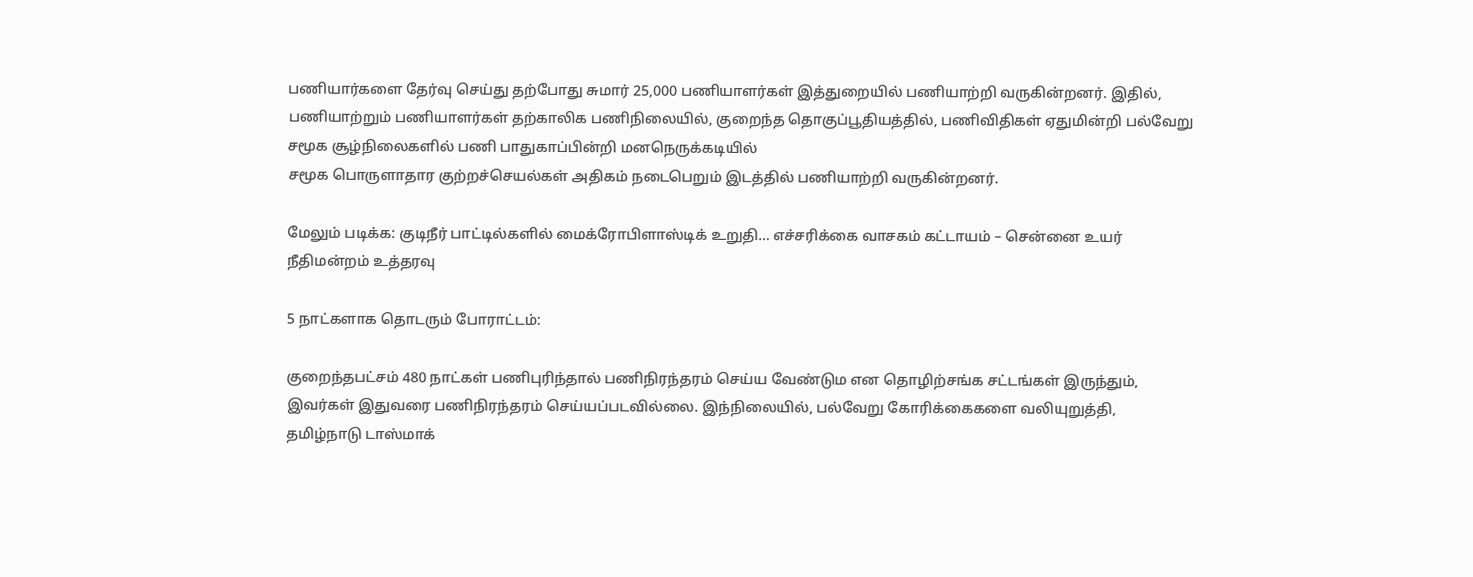பணியார்களை தேர்வு செய்து தற்போது சுமார் 25,000 பணியாளர்கள் இத்துறையில் பணியாற்றி வருகின்றனர். இதில், பணியாற்றும் பணியாளர்கள் தற்காலிக பணிநிலையில், குறைந்த தொகுப்பூதியத்தில், பணிவிதிகள் ஏதுமின்றி பல்வேறு சமூக சூழ்நிலைகளில் பணி பாதுகாப்பின்றி மனநெருக்கடியில்
சமூக பொருளாதார குற்றச்செயல்கள் அதிகம் நடைபெறும் இடத்தில் பணியாற்றி வருகின்றனர்.

மேலும் படிக்க: குடிநீர் பாட்டில்களில் மைக்ரோபிளாஸ்டிக் உறுதி… எச்சரிக்கை வாசகம் கட்டாயம் – சென்னை உயர் நீதிமன்றம் உத்தரவு

5 நாட்களாக தொடரும் போராட்டம்:

குறைந்தபட்சம் 480 நாட்கள் பணிபுரிந்தால் பணிநிரந்தரம் செய்ய வேண்டும என தொழிற்சங்க சட்டங்கள் இருந்தும், இவர்கள் இதுவரை பணிநிரந்தரம் செய்யப்படவில்லை. இந்நிலையில், பல்வேறு கோரிக்கைகளை வலியுறுத்தி, தமிழ்நாடு டாஸ்மாக்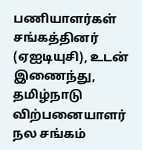பணியாளர்கள் சங்கத்தினர் (ஏஐடியுசி), உடன் இணைந்து, தமிழ்நாடு விற்பனையாளர் நல சங்கம்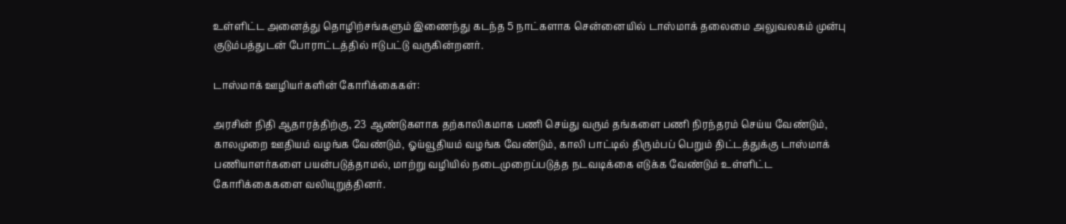உள்ளிட்ட அனைத்து தொழிற்சங்களும் இணைந்து கடந்த 5 நாட்களாக சென்னையில் டாஸ்மாக் தலைமை அலுவலகம் முன்பு குடும்பத்துடன் போராட்டத்தில் ஈடுபட்டு வருகின்றனர்.

டாஸ்மாக் ஊழியர்களின் கோரிக்கைகள்:

அரசின் நிதி ஆதாரத்திற்கு, 23 ஆண்டுகளாக தற்காலிகமாக பணி செய்து வரும் தங்களை பணி நிரந்தரம் செய்ய வேண்டும், காலமுறை ஊதியம் வழங்க வேண்டும், ஓய்வூதியம் வழங்க வேண்டும், காலி பாட்டில் திரும்பப் பெறும் திட்டத்துக்கு டாஸ்மாக் பணியாளர்களை பயன்படுத்தாமல், மாற்று வழியில் நடைமுறைப்படுத்த நடவடிக்கை எடுக்க வேண்டும் உள்ளிட்ட கோரிக்கைகளை வலியுறுத்தினர்.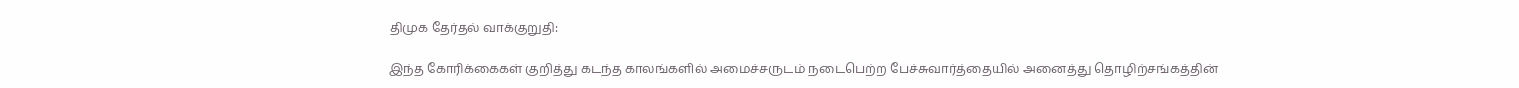திமுக தேர்தல் வாக்குறுதி:

இந்த கோரிக்கைகள் குறித்து கடந்த காலங்களில் அமைச்சருடம் நடைபெற்ற பேச்சுவார்த்தையில் அனைத்து தொழிற்சங்கத்தின்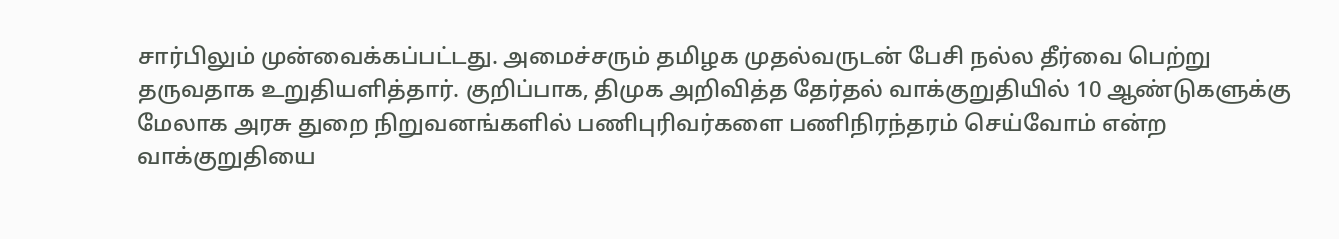சார்பிலும் முன்வைக்கப்பட்டது. அமைச்சரும் தமிழக முதல்வருடன் பேசி நல்ல தீர்வை பெற்று தருவதாக உறுதியளித்தார். குறிப்பாக, திமுக அறிவித்த தேர்தல் வாக்குறுதியில் 10 ஆண்டுகளுக்கு மேலாக அரசு துறை நிறுவனங்களில் பணிபுரிவர்களை பணிநிரந்தரம் செய்வோம் என்ற வாக்குறுதியை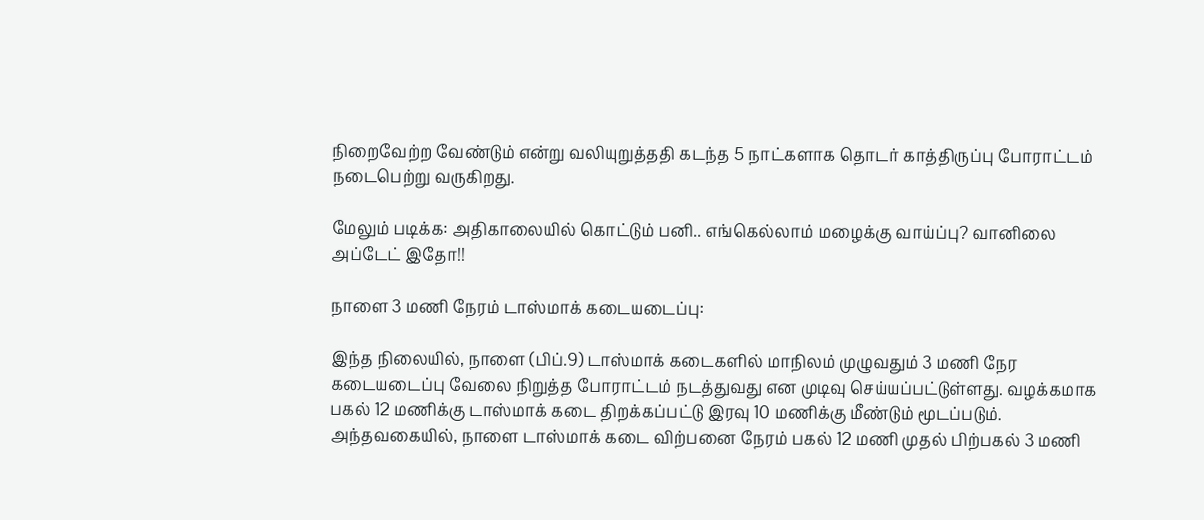நிறைவேற்ற வேண்டும் என்று வலியுறுத்ததி கடந்த 5 நாட்களாக தொடர் காத்திருப்பு போராட்டம் நடைபெற்று வருகிறது.

மேலும் படிக்க: அதிகாலையில் கொட்டும் பனி.. எங்கெல்லாம் மழைக்கு வாய்ப்பு? வானிலை அப்டேட் இதோ!!

நாளை 3 மணி நேரம் டாஸ்மாக் கடையடைப்பு:

இந்த நிலையில், நாளை (பிப்.9) டாஸ்மாக் கடைகளில் மாநிலம் முழுவதும் 3 மணி நேர கடையடைப்பு வேலை நிறுத்த போராட்டம் நடத்துவது என முடிவு செய்யப்பட்டுள்ளது. வழக்கமாக பகல் 12 மணிக்கு டாஸ்மாக் கடை திறக்கப்பட்டு இரவு 10 மணிக்கு மீண்டும் மூடப்படும். அந்தவகையில், நாளை டாஸ்மாக் கடை விற்பனை நேரம் பகல் 12 மணி முதல் பிற்பகல் 3 மணி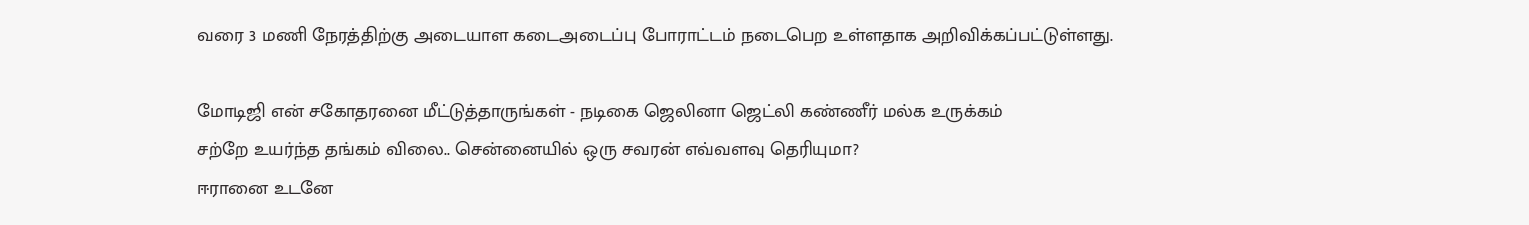வரை 3 மணி நேரத்திற்கு அடையாள கடைஅடைப்பு போராட்டம் நடைபெற உள்ளதாக அறிவிக்கப்பட்டுள்ளது.

மோடிஜி என் சகோதரனை மீட்டுத்தாருங்கள் - நடிகை ஜெலினா ஜெட்லி கண்ணீர் மல்க உருக்கம்
சற்றே உயர்ந்த தங்கம் விலை.. சென்னையில் ஒரு சவரன் எவ்வளவு தெரியுமா?
ஈரானை உடனே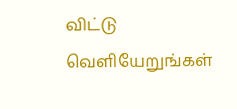விட்டு வெளியேறுங்கள்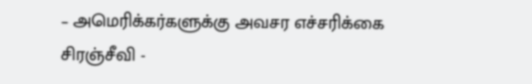– அமெரிக்கர்களுக்கு அவசர எச்சரிக்கை
சிரஞ்சீவி -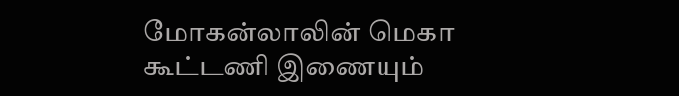மோகன்லாலின் மெகா கூட்டணி இணையும்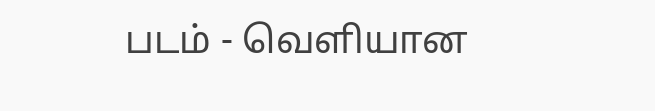படம் - வெளியான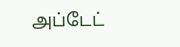அப்டேட்